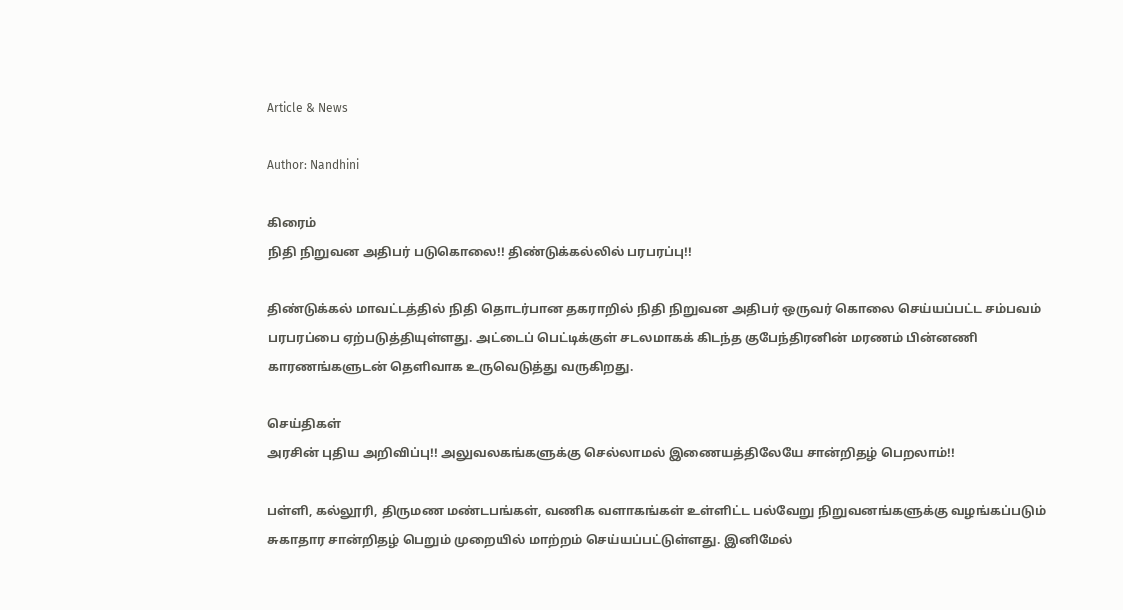Article & News

Author: Nandhini

கிரைம்
நிதி நிறுவன அதிபர் படுகொலை!! திண்டுக்கல்லில் பரபரப்பு!!

திண்டுக்கல் மாவட்டத்தில் நிதி தொடர்பான தகராறில் நிதி நிறுவன அதிபர் ஒருவர் கொலை செய்யப்பட்ட சம்பவம் பரபரப்பை ஏற்படுத்தியுள்ளது. அட்டைப் பெட்டிக்குள் சடலமாகக் கிடந்த குபேந்திரனின் மரணம் பின்னணி காரணங்களுடன் தெளிவாக உருவெடுத்து வருகிறது.

செய்திகள்
அரசின் புதிய அறிவிப்பு!! அலுவலகங்களுக்கு செல்லாமல் இணையத்திலேயே சான்றிதழ் பெறலாம்!!

பள்ளி, கல்லூரி, திருமண மண்டபங்கள், வணிக வளாகங்கள் உள்ளிட்ட பல்வேறு நிறுவனங்களுக்கு வழங்கப்படும் சுகாதார சான்றிதழ் பெறும் முறையில் மாற்றம் செய்யப்பட்டுள்ளது. இனிமேல்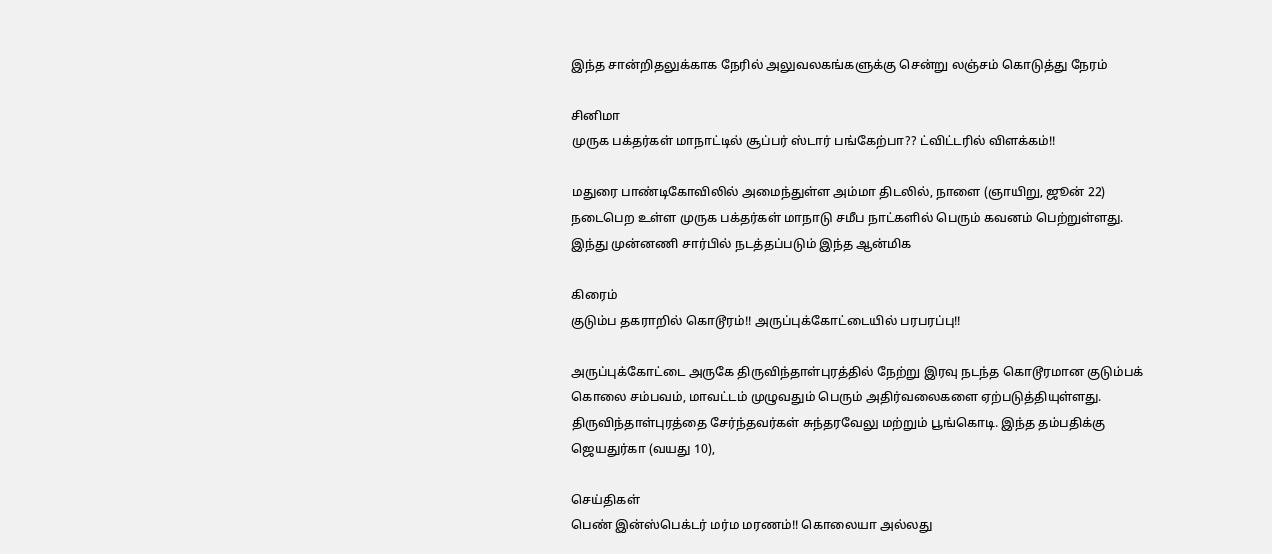இந்த சான்றிதலுக்காக நேரில் அலுவலகங்களுக்கு சென்று லஞ்சம் கொடுத்து நேரம்

சினிமா
முருக பக்தர்கள் மாநாட்டில் சூப்பர் ஸ்டார் பங்கேற்பா?? ட்விட்டரில் விளக்கம்!!

மதுரை பாண்டிகோவிலில் அமைந்துள்ள அம்மா திடலில், நாளை (ஞாயிறு, ஜூன் 22) நடைபெற உள்ள முருக பக்தர்கள் மாநாடு சமீப நாட்களில் பெரும் கவனம் பெற்றுள்ளது. இந்து முன்னணி சார்பில் நடத்தப்படும் இந்த ஆன்மிக

கிரைம்
குடும்ப தகராறில் கொடூரம்!! அருப்புக்கோட்டையில் பரபரப்பு!!

அருப்புக்கோட்டை அருகே திருவிந்தாள்புரத்தில் நேற்று இரவு நடந்த கொடூரமான குடும்பக் கொலை சம்பவம், மாவட்டம் முழுவதும் பெரும் அதிர்வலைகளை ஏற்படுத்தியுள்ளது. திருவிந்தாள்புரத்தை சேர்ந்தவர்கள் சுந்தரவேலு மற்றும் பூங்கொடி. இந்த தம்பதிக்கு ஜெயதுர்கா (வயது 10),

செய்திகள்
பெண் இன்ஸ்பெக்டர் மர்ம மரணம்!! கொலையா அல்லது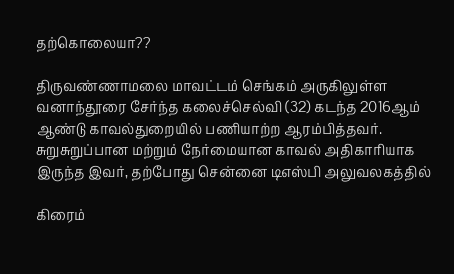தற்கொலையா??

திருவண்ணாமலை மாவட்டம் செங்கம் அருகிலுள்ள வனாந்தூரை சேர்ந்த கலைச்செல்வி (32) கடந்த 2016ஆம் ஆண்டு காவல்துறையில் பணியாற்ற ஆரம்பித்தவர். சுறுசுறுப்பான மற்றும் நேர்மையான காவல் அதிகாரியாக இருந்த இவர், தற்போது சென்னை டிஎஸ்பி அலுவலகத்தில்

கிரைம்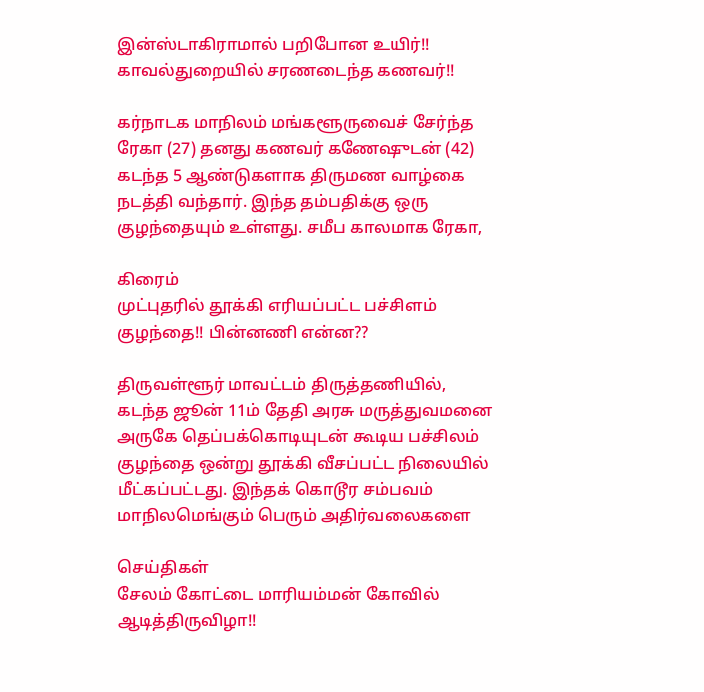இன்ஸ்டாகிராமால் பறிபோன உயிர்!! காவல்துறையில் சரணடைந்த கணவர்!!

கர்நாடக மாநிலம் மங்களூருவைச் சேர்ந்த ரேகா (27) தனது கணவர் கணேஷுடன் (42) கடந்த 5 ஆண்டுகளாக திருமண வாழ்கை நடத்தி வந்தார். இந்த தம்பதிக்கு ஒரு குழந்தையும் உள்ளது. சமீப காலமாக ரேகா,

கிரைம்
முட்புதரில் தூக்கி எரியப்பட்ட பச்சிளம் குழந்தை!! பின்னணி என்ன??

திருவள்ளூர் மாவட்டம் திருத்தணியில், கடந்த ஜூன் 11ம் தேதி அரசு மருத்துவமனை அருகே தெப்பக்கொடியுடன் கூடிய பச்சிலம் குழந்தை ஒன்று தூக்கி வீசப்பட்ட நிலையில் மீட்கப்பட்டது. இந்தக் கொடூர சம்பவம் மாநிலமெங்கும் பெரும் அதிர்வலைகளை

செய்திகள்
சேலம் கோட்டை மாரியம்மன் கோவில் ஆடித்திருவிழா!!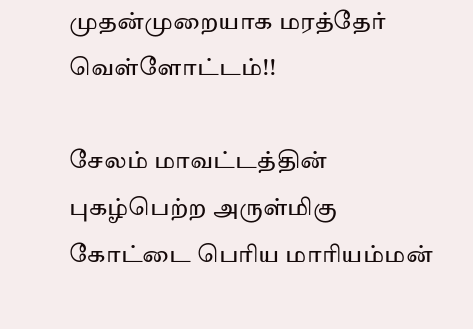முதன்முறையாக மரத்தேர் வெள்ளோட்டம்!!

சேலம் மாவட்டத்தின் புகழ்பெற்ற அருள்மிகு கோட்டை பெரிய மாரியம்மன்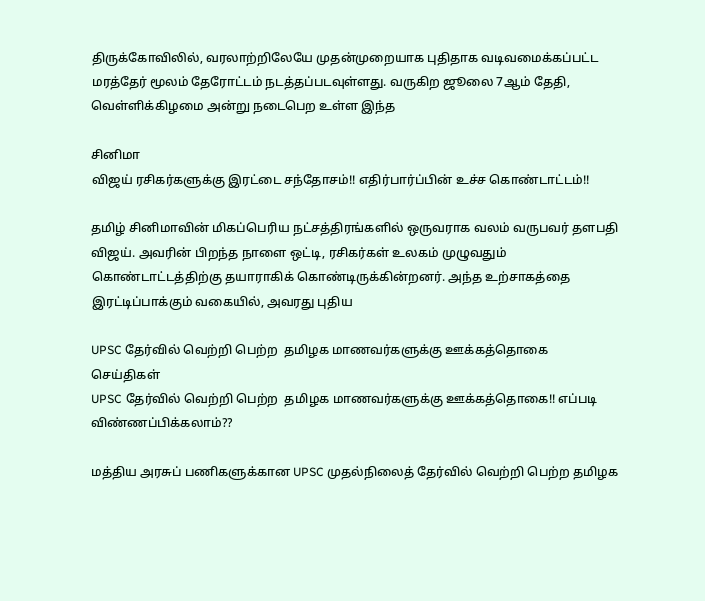திருக்கோவிலில், வரலாற்றிலேயே முதன்முறையாக புதிதாக வடிவமைக்கப்பட்ட மரத்தேர் மூலம் தேரோட்டம் நடத்தப்படவுள்ளது. வருகிற ஜூலை 7ஆம் தேதி, வெள்ளிக்கிழமை அன்று நடைபெற உள்ள இந்த

சினிமா
விஜய் ரசிகர்களுக்கு இரட்டை சந்தோசம்!! எதிர்பார்ப்பின் உச்ச கொண்டாட்டம்!!

தமிழ் சினிமாவின் மிகப்பெரிய நட்சத்திரங்களில் ஒருவராக வலம் வருபவர் தளபதி விஜய். அவரின் பிறந்த நாளை ஒட்டி, ரசிகர்கள் உலகம் முழுவதும் கொண்டாட்டத்திற்கு தயாராகிக் கொண்டிருக்கின்றனர். அந்த உற்சாகத்தை இரட்டிப்பாக்கும் வகையில், அவரது புதிய

UPSC தேர்வில் வெற்றி பெற்ற  தமிழக மாணவர்களுக்கு ஊக்கத்தொகை
செய்திகள்
UPSC தேர்வில் வெற்றி பெற்ற  தமிழக மாணவர்களுக்கு ஊக்கத்தொகை!! எப்படி விண்ணப்பிக்கலாம்??

மத்திய அரசுப் பணிகளுக்கான UPSC முதல்நிலைத் தேர்வில் வெற்றி பெற்ற தமிழக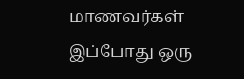மாணவர்கள் இப்போது ஒரு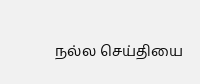நல்ல செய்தியை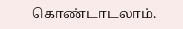கொண்டாடலாம்.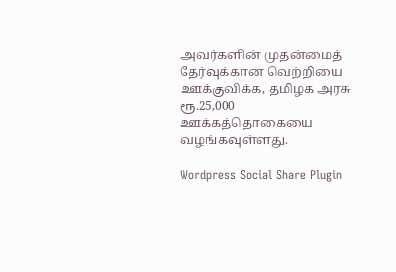அவர்களின் முதன்மைத் தேர்வுக்கான வெற்றியை ஊக்குவிக்க, தமிழக அரசு ரூ.25,000 ஊக்கத்தொகையை வழங்கவுள்ளது.

Wordpress Social Share Plugin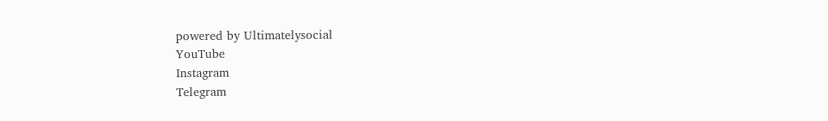powered by Ultimatelysocial
YouTube
Instagram
Telegram